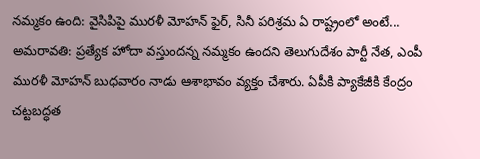నమ్మకం ఉంది: వైసిపిపై మురళీ మోహన్ ఫైర్, సినీ పరిశ్రమ ఏ రాష్ట్రంలో అంటే...
అమరావతి: ప్రత్యేక హోదా వస్తుందన్న నమ్మకం ఉందని తెలుగుదేశం పార్టీ నేత, ఎంపీ మురళీ మోహన్ బుధవారం నాడు ఆశాభావం వ్యక్తం చేశారు. ఏపీకి ప్యాకేజీకి కేంద్రం చట్టబద్ధత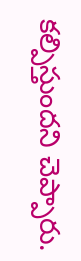కల్పిస్తుందని చెప్పారు.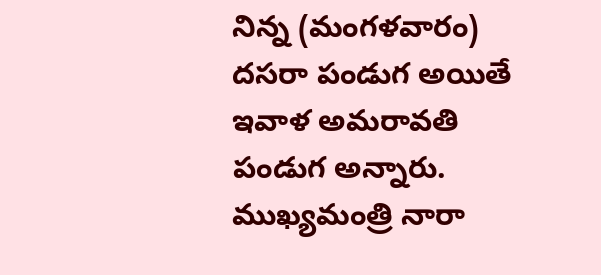నిన్న (మంగళవారం) దసరా పండుగ అయితే ఇవాళ అమరావతి పండుగ అన్నారు.
ముఖ్యమంత్రి నారా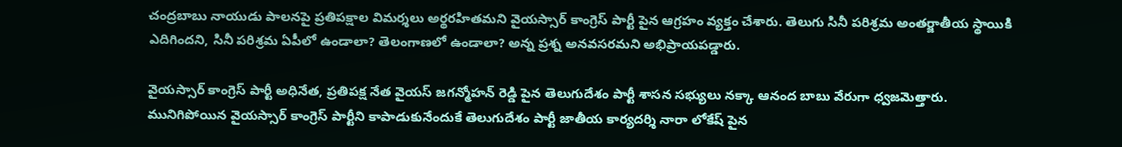చంద్రబాబు నాయుడు పాలనపై ప్రతిపక్షాల విమర్శలు అర్థరహితమని వైయస్సార్ కాంగ్రెస్ పార్టీ పైన ఆగ్రహం వ్యక్తం చేశారు. తెలుగు సినీ పరిశ్రమ అంతర్జాతీయ స్థాయికి ఎదిగిందని, సినీ పరిశ్రమ ఏపీలో ఉండాలా? తెలంగాణలో ఉండాలా? అన్న ప్రశ్న అనవసరమని అభిప్రాయపడ్డారు.

వైయస్సార్ కాంగ్రెస్ పార్టీ అధినేత, ప్రతిపక్ష నేత వైయస్ జగన్మోహన్ రెడ్డి పైన తెలుగుదేశం పార్టీ శాసన సభ్యులు నక్కా ఆనంద బాబు వేరుగా ధ్వజమెత్తారు.
మునిగిపోయిన వైయస్సార్ కాంగ్రెస్ పార్టీని కాపాడుకునేందుకే తెలుగుదేశం పార్టీ జాతీయ కార్యదర్శి నారా లోకేష్ పైన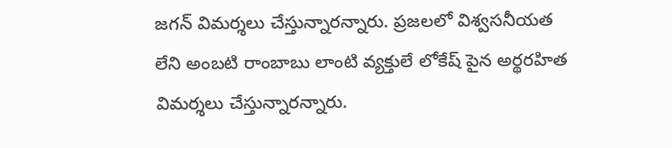జగన్ విమర్శలు చేస్తున్నారన్నారు. ప్రజలలో విశ్వసనీయత లేని అంబటి రాంబాబు లాంటి వ్యక్తులే లోకేష్ పైన అర్థరహిత విమర్శలు చేస్తున్నారన్నారు.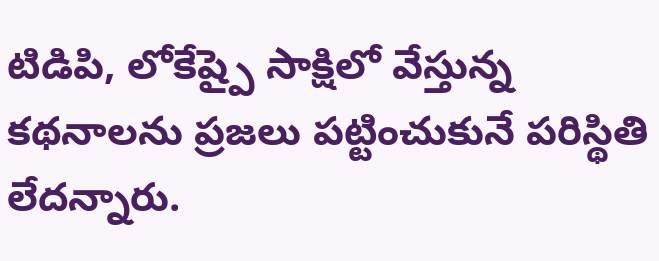టిడిపి, లోకేష్పై సాక్షిలో వేస్తున్న కథనాలను ప్రజలు పట్టించుకునే పరిస్థితి లేదన్నారు.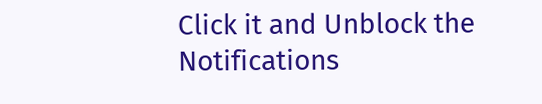Click it and Unblock the Notifications